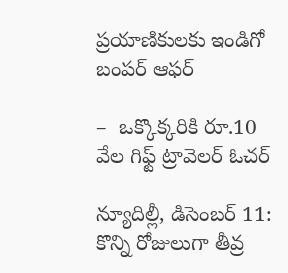ప్ర‌యాణికుల‌కు ఇండిగో బంపర్‌ ఆఫర్‌

–  ఒక్కొక్క‌రికి రూ.10 వేల గిఫ్ట్ ‌ట్రావెలర్‌ ఓచర్‌

న్యూదిల్లీ, డిసెంబర్‌ 11: కొన్ని రోజులుగా తీవ్ర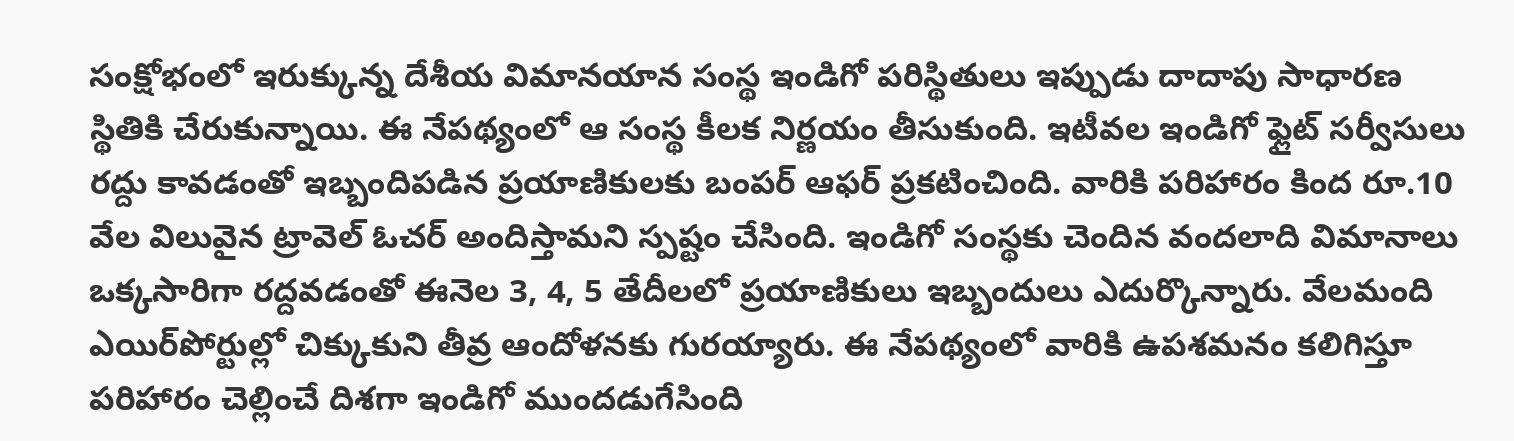సంక్షోభంలో ఇరుక్కున్న దేశీయ విమానయాన సంస్థ ఇండిగో పరిస్థితులు ఇప్పుడు దాదాపు సాధారణ స్థితికి చేరుకున్నాయి. ఈ నేపథ్యంలో ఆ సంస్థ కీలక నిర్ణయం తీసుకుంది. ఇటీవల ఇండిగో ఫ్లైట్‌ ‌సర్వీసులు రద్దు కావడంతో ఇబ్బందిపడిన ప్రయాణికులకు బంపర్‌ ఆఫర్‌ ‌ప్రకటించింది. వారికి పరిహారం కింద రూ.10 వేల విలువైన ట్రావెల్‌ ఓచర్‌ అం‌దిస్తామని స్పష్టం చేసింది. ఇండిగో సంస్థకు చెందిన వందలాది విమానాలు ఒక్కసారిగా రద్దవడంతో ఈనెల 3, 4, 5 తేదీలలో ప్రయాణికులు ఇబ్బందులు ఎదుర్కొన్నారు. వేలమంది  ఎయిర్‌పోర్టుల్లో చిక్కుకుని తీవ్ర ఆందోళనకు గురయ్యారు. ఈ నేపథ్యంలో వారికి ఉపశమనం కలిగిస్తూ పరిహారం చెల్లించే దిశగా ఇండిగో ముందడుగేసింది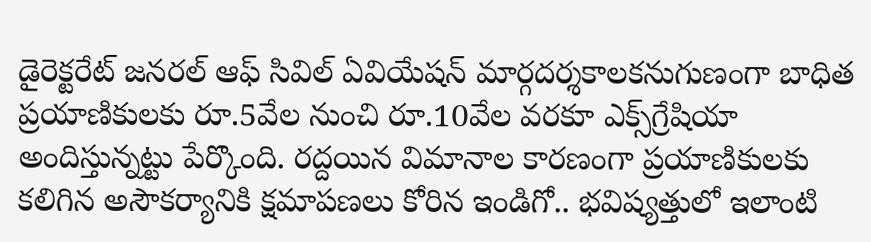డైరెక్టరేట్‌ ‌జనరల్‌ ఆఫ్‌ ‌సివిల్‌ ఏవియేషన్‌ ‌మార్గదర్శకాలకనుగుణంగా బాధిత ప్రయాణికులకు రూ.5వేల నుంచి రూ.10వేల వరకూ ఎక్స్‌గ్రేషియా అందిస్తున్నట్టు పేర్కొంది. రద్దయిన విమానాల కారణంగా ప్రయాణికులకు కలిగిన అసౌకర్యానికి క్షమాపణలు కోరిన ఇండిగో.. భవిష్యత్తులో ఇలాంటి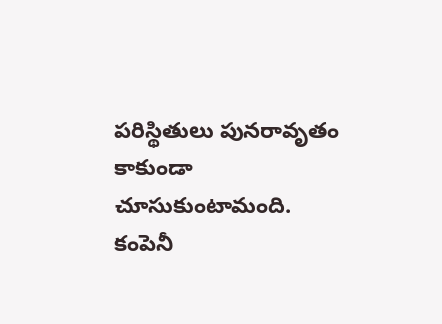పరిస్థితులు పునరావృతం కాకుండా చూసుకుంటామంది. కంపెనీ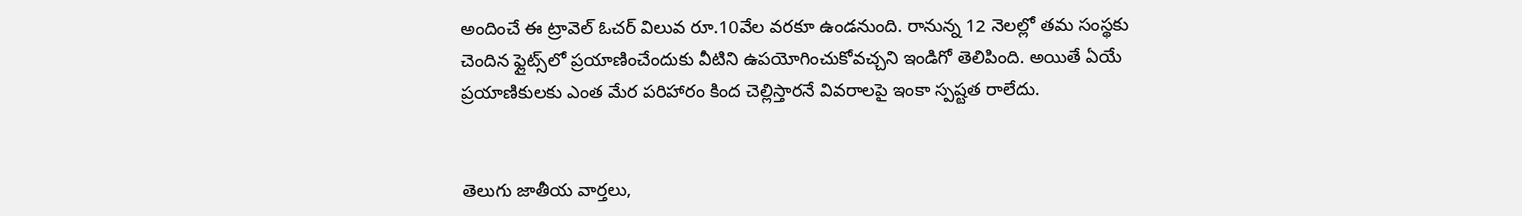అందించే ఈ ట్రావెల్‌ ఓచర్‌ ‌విలువ రూ.10వేల వరకూ ఉండనుంది. రానున్న 12 నెలల్లో తమ సంస్థకు చెందిన ఫ్లైట్స్‌లో ప్రయాణించేందుకు వీటిని ఉపయోగించుకోవచ్చని ఇండిగో తెలిపింది. అయితే ఏయే ప్రయాణికులకు ఎంత మేర పరిహారం కింద చెల్లిస్తారనే వివరాలపై ఇంకా స్పష్టత రాలేదు.


తెలుగు జాతీయ వార్తలు,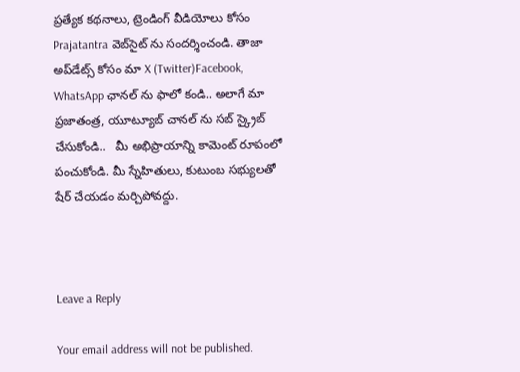ప్రత్యేక కథనాలు, ట్రెండింగ్ వీడియోలు కోసం Prajatantra వెబ్‌సైట్ ను సందర్శించండి. తాజా అప్‌డేట్స్ కోసం మా X (Twitter)Facebook, WhatsApp ఛానల్ ను ఫాలో కండి.. అలాగే మా ప్రజాతంత్ర, యూట్యూబ్ చానల్ ను సబ్ స్క్రైబ్ చేసుకోండి..   మీ అభిప్రాయాన్ని కామెంట్ రూపంలో పంచుకోండి. మీ స్నేహితులు, కుటుంబ సభ్యులతో షేర్ చేయడం మర్చిపోవద్దు.



Leave a Reply

Your email address will not be published.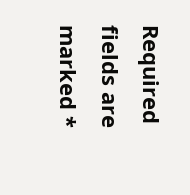Required fields are marked *